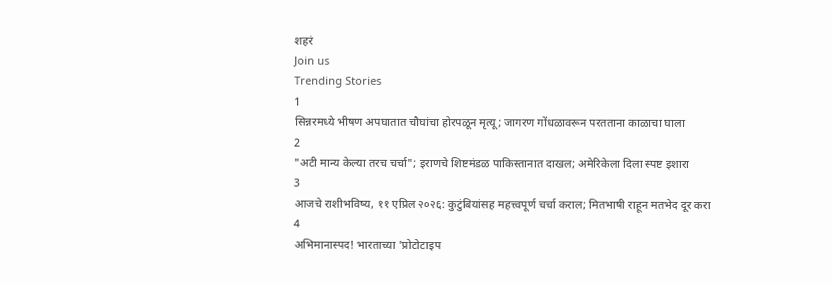शहरं
Join us
Trending Stories
1
सिन्नरमध्ये भीषण अपघातात चौघांचा होरपळून मृत्यू; जागरण गोंधळावरून परतताना काळाचा घाला
2
"अटी मान्य केल्या तरच चर्चा"; इराणचे शिष्टमंडळ पाकिस्तानात दाखल; अमेरिकेला दिला स्पष्ट इशारा
3
आजचे राशीभविष्य, ११ एप्रिल २०२६: कुटुंबियांसह महत्त्वपूर्ण चर्चा कराल; मितभाषी राहून मतभेद दूर करा
4
अभिमानास्पद! भारताच्या 'प्रोटोटाइप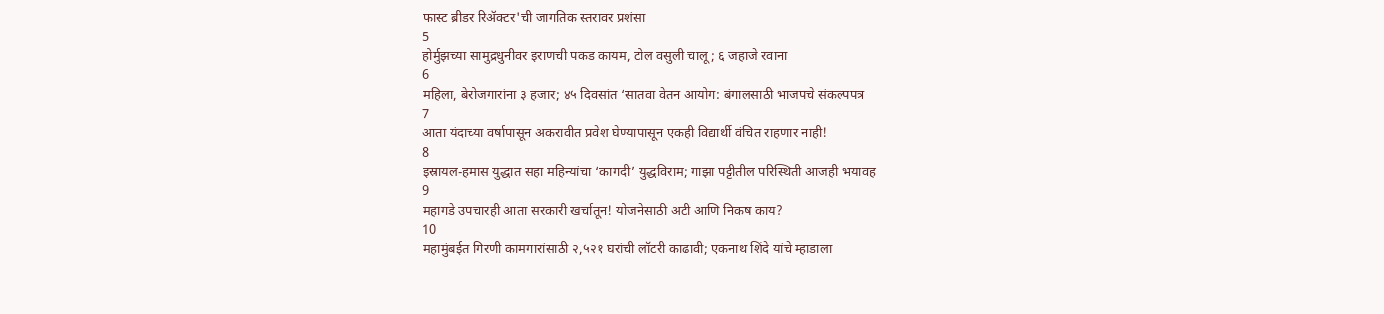फास्ट ब्रीडर रिॲक्टर'ची जागतिक स्तरावर प्रशंसा
5
होर्मुझच्या सामुद्रधुनीवर इराणची पकड कायम, टोल वसुली चालू; ६ जहाजे रवाना
6
महिला, बेरोजगारांना ३ हजार; ४५ दिवसांत ‘सातवा वेतन आयोग: बंगालसाठी भाजपचे संकल्पपत्र
7
आता यंदाच्या वर्षापासून अकरावीत प्रवेश घेण्यापासून एकही विद्यार्थी वंचित राहणार नाही!
8
इस्रायल-हमास युद्धात सहा महिन्यांचा ‘कागदी’ युद्धविराम; गाझा पट्टीतील परिस्थिती आजही भयावह
9
महागडे उपचारही आता सरकारी खर्चातून! योजनेसाठी अटी आणि निकष काय?
10
महामुंबईत गिरणी कामगारांसाठी २,५२१ घरांची लॉटरी काढावी; एकनाथ शिंदे यांचे म्हाडाला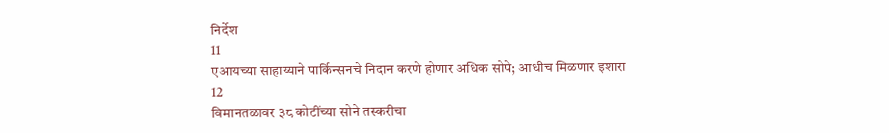निर्देश
11
एआयच्या साहाय्याने पार्किन्सनचे निदान करणे होणार अधिक सोपे; आधीच मिळणार इशारा
12
विमानतळावर ३८ कोटींच्या सोने तस्करीचा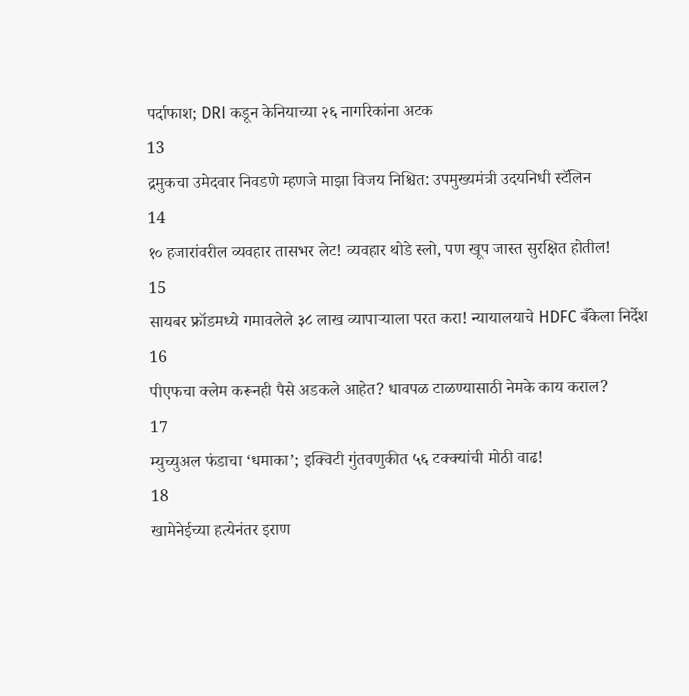पर्दाफाश; DRI कडून केनियाच्या २६ नागरिकांना अटक
13
द्रमुकचा उमेदवार निवडणे म्हणजे माझा विजय निश्चित: उपमुख्यमंत्री उदयनिधी स्टॅलिन
14
१० हजारांवरील व्यवहार तासभर लेट! व्यवहार थोडे स्लो, पण खूप जास्त सुरक्षित होतील!
15
सायबर फ्रॉडमध्ये गमावलेले ३८ लाख व्यापाऱ्याला परत करा! न्यायालयाचे HDFC बँकेला निर्देश
16
पीएफचा क्लेम करूनही पैसे अडकले आहेत? धावपळ टाळण्यासाठी नेमके काय कराल?
17
म्युच्युअल फंडाचा ‘धमाका’; इक्विटी गुंतवणुकीत ५६ टक्क्यांची मोठी वाढ!
18
खामेनेईच्या हत्येनंतर इराण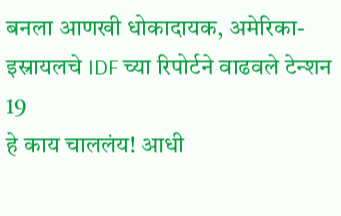बनला आणखी धोकादायक, अमेरिका-इस्रायलचे IDF च्या रिपोर्टने वाढवले टेन्शन
19
हे काय चाललंय! आधी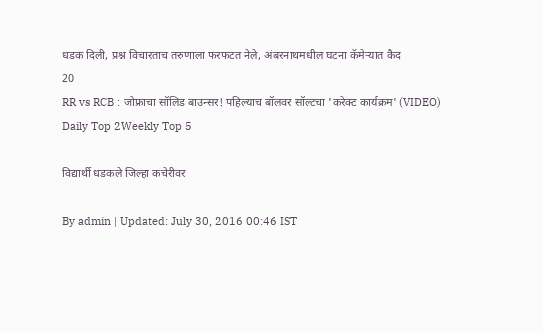धडक दिली, प्रश्न विचारताच तरुणाला फरफटत नेले, अंबरनाथमधील घटना कॅमेऱ्यात कैद
20
RR vs RCB : जोफ्राचा सॉलिड बाउन्सर! पहिल्याच बॉलवर सॉल्टचा 'करेक्ट कार्यक्रम' (VIDEO)
Daily Top 2Weekly Top 5

विद्यार्थी धडकले जिल्हा कचेरीवर

By admin | Updated: July 30, 2016 00:46 IST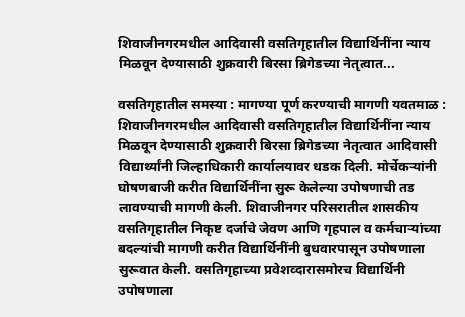शिवाजीनगरमधील आदिवासी वसतिगृहातील विद्यार्थिनींना न्याय मिळवून देण्यासाठी शुक्रवारी बिरसा ब्रिगेडच्या नेतृत्वात...

वसतिगृहातील समस्या : मागण्या पूर्ण करण्याची मागणी यवतमाळ : शिवाजीनगरमधील आदिवासी वसतिगृहातील विद्यार्थिनींना न्याय मिळवून देण्यासाठी शुक्रवारी बिरसा ब्रिगेडच्या नेतृत्वात आदिवासी विद्यार्थ्यांनी जिल्हाधिकारी कार्यालयावर धडक दिली. मोर्चेकऱ्यांनी घोषणबाजी करीत विद्यार्थिनींना सुरू केलेल्या उपोषणाची तड लावण्याची मागणी केली. शिवाजीनगर परिसरातील शासकीय वसतिगृहातील निकृष्ट दर्जाचे जेवण आणि गृहपाल व कर्मचाऱ्यांच्या बदल्यांची मागणी करीत विद्यार्थिनींनी बुधवारपासून उपोषणाला सुरूवात केली. वसतिगृहाच्या प्रवेशव्दारासमोरच विद्यार्थिनी उपोषणाला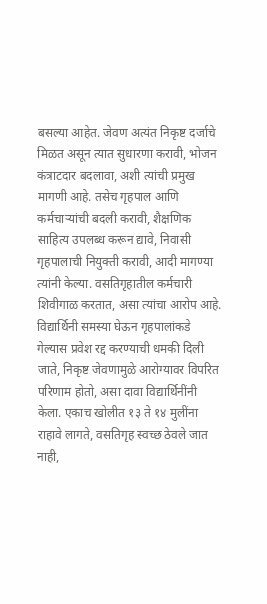बसल्या आहेत. जेवण अत्यंत निकृष्ट दर्जाचे मिळत असून त्यात सुधारणा करावी, भोजन कंत्राटदार बदलावा, अशी त्यांची प्रमुख मागणी आहे. तसेच गृहपाल आणि कर्मचाऱ्यांची बदली करावी, शैक्षणिक साहित्य उपलब्ध करून द्यावे, निवासी गृहपालाची नियुक्ती करावी, आदी मागण्या त्यांनी केल्या. वसतिगृहातील कर्मचारी शिवीगाळ करतात, असा त्यांचा आरोप आहे. विद्यार्थिनी समस्या घेऊन गृहपालांकडे गेल्यास प्रवेश रद्द करण्याची धमकी दिली जाते, निकृष्ट जेवणामुळे आरोग्यावर विपरित परिणाम होतो, असा दावा विद्यार्थिनींनी केला. एकाच खोलीत १३ ते १४ मुलींना राहावे लागते, वसतिगृह स्वच्छ ठेवले जात नाही,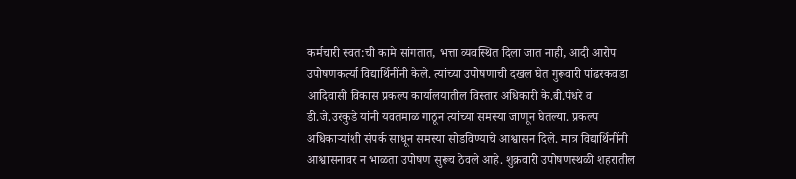कर्मचारी स्वत:ची कामे सांगतात, भत्ता व्यवस्थित दिला जात नाही, आदी आरोप उपोषणकर्त्या विद्यार्थिनींनी केले. त्यांच्या उपोषणाची दखल घेत गुरूवारी पांढरकवडा आदिवासी विकास प्रकल्प कार्यालयातील विस्तार अधिकारी के.बी.पंधरे व डी.जे.उरकुडे यांनी यवतमाळ गाठून त्यांच्या समस्या जाणून घेतल्या. प्रकल्प अधिकाऱ्यांशी संपर्क साधून समस्या सोडविण्याचे आश्वासन दिले. मात्र विद्यार्थिनींनी आश्वासनावर न भाळता उपोषण सुरूच ठेवले आहे. शुक्रवारी उपोषणस्थळी शहरातील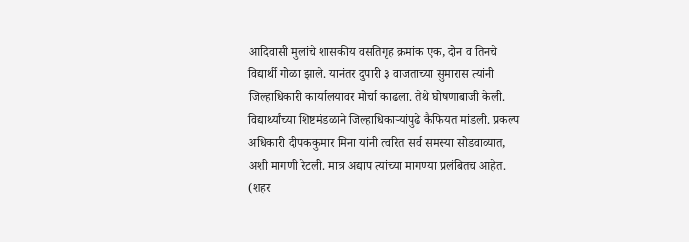आदिवासी मुलांचे शासकीय वसतिगृह क्रमांक एक, दोन व तिनचे विद्यार्थी गोळा झाले. यानंतर दुपारी ३ वाजताच्या सुमारास त्यांनी जिल्हाधिकारी कार्यालयावर मोर्चा काढला. तेथे घोषणाबाजी केली. विद्यार्थ्यांच्या शिष्टमंडळाने जिल्हाधिकाऱ्यांपुढे कैफियत मांडली. प्रकल्प अधिकारी दीपककुमार मिना यांनी त्वरित सर्व समस्या सोडवाव्यात, अशी मागणी रेटली. मात्र अद्याप त्यांच्या मागण्या प्रलंबितच आहेत. (शहर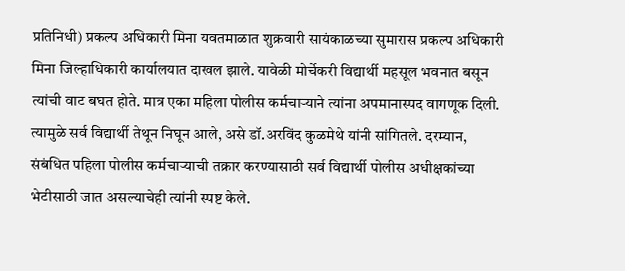प्रतिनिधी) प्रकल्प अधिकारी मिना यवतमाळात शुक्रवारी सायंकाळच्या सुमारास प्रकल्प अधिकारी मिना जिल्हाधिकारी कार्यालयात दाखल झाले. यावेळी मोर्चेकरी विद्यार्थी महसूल भवनात बसून त्यांची वाट बघत होते. मात्र एका महिला पोलीस कर्मचाऱ्याने त्यांना अपमानास्पद वागणूक दिली. त्यामुळे सर्व विद्यार्थी तेथून निघून आले, असे डॉ.अरविंद कुळमेथे यांनी सांगितले. दरम्यान, संबंधित पहिला पोलीस कर्मचाऱ्याची तक्रार करण्यासाठी सर्व विद्यार्थी पोलीस अधीक्षकांच्या भेटीसाठी जात असल्याचेही त्यांनी स्पष्ट केले.